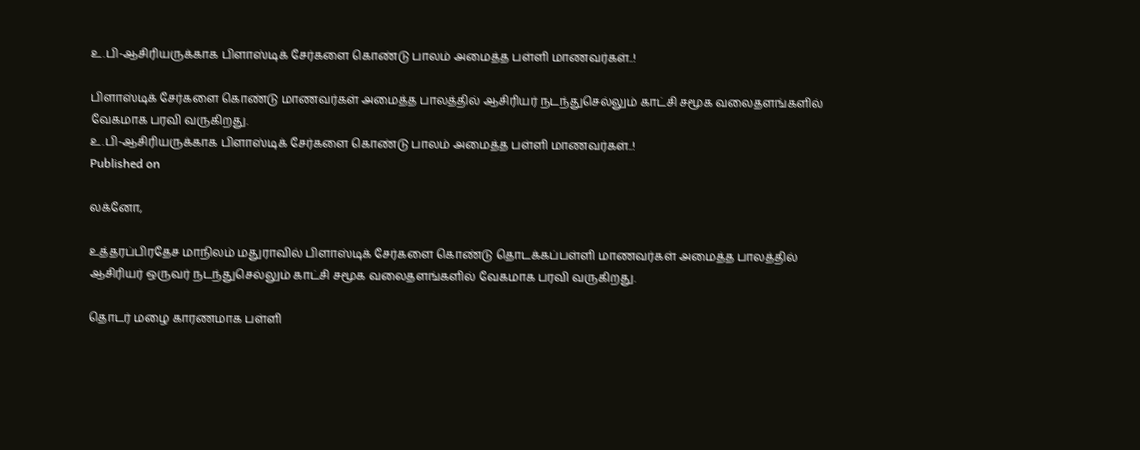உ.பி-ஆசிரியருக்காக பிளாஸ்டிக் சேர்களை கொண்டு பாலம் அமைத்த பள்ளி மாணவர்கள்..!

பிளாஸ்டிக் சேர்களை கொண்டு மாணவர்கள் அமைத்த பாலத்தில் ஆசிரியர் நடந்துசெல்லும் காட்சி சமூக வலைதளங்களில் வேகமாக பரவி வருகிறது.
உ.பி-ஆசிரியருக்காக பிளாஸ்டிக் சேர்களை கொண்டு பாலம் அமைத்த பள்ளி மாணவர்கள்..!
Published on

லக்னோ,

உத்தரப்பிரதேச மாநிலம் மதுராவில் பிளாஸ்டிக் சேர்களை கொண்டு தொடக்கப்பள்ளி மாணவர்கள் அமைத்த பாலத்தில் ஆசிரியர் ஒருவர் நடந்துசெல்லும் காட்சி சமூக வலைதளங்களில் வேகமாக பரவி வருகிறது.

தொடர் மழை காரணமாக பள்ளி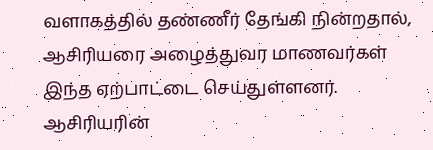வளாகத்தில் தண்ணீர் தேங்கி நின்றதால், ஆசிரியரை அழைத்துவர மாணவர்கள் இந்த ஏற்பாட்டை செய்துள்ளனர். ஆசிரியரின்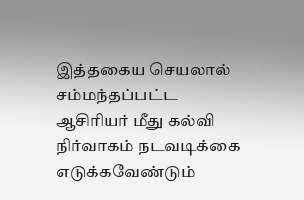இத்தகைய செயலால் சம்மந்தப்பட்ட ஆசிரியர் மீது கல்வி நிர்வாகம் நடவடிக்கை எடுக்கவேண்டும்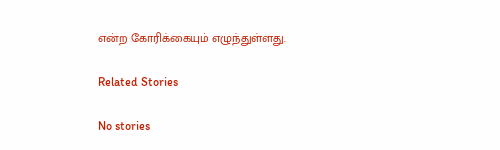என்ற கோரிக்கையும் எழுந்துள்ளது.

Related Stories

No stories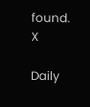found.
X

Daily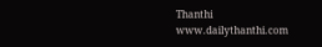Thanthi
www.dailythanthi.com